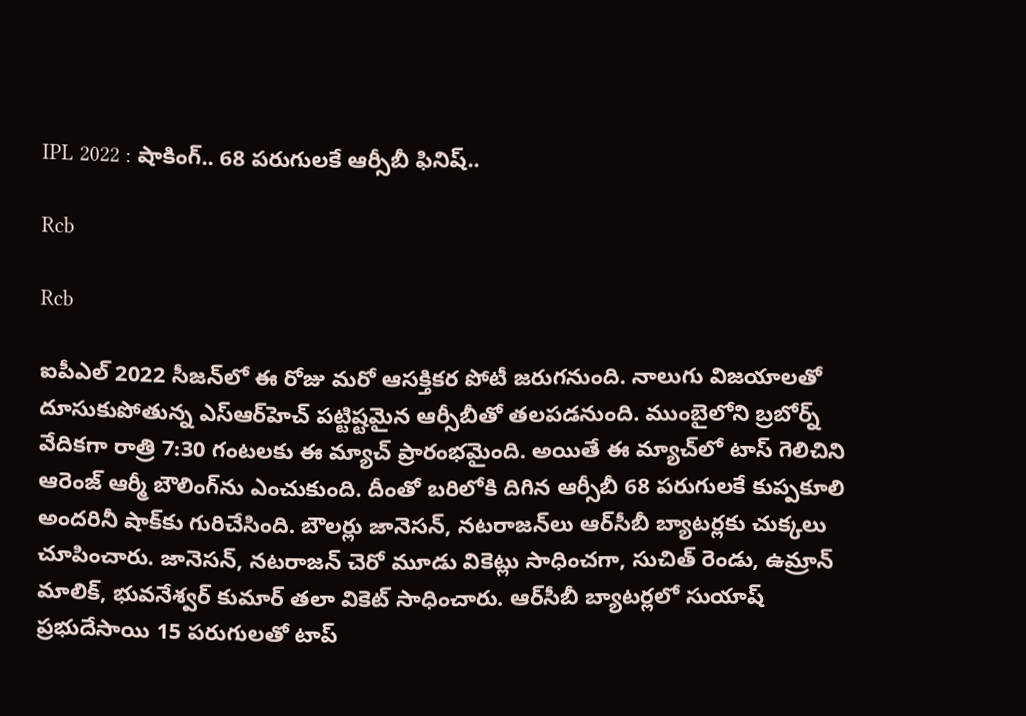IPL 2022 : షాకింగ్‌.. 68 పరుగులకే ఆర్సీబీ ఫినిష్‌..

Rcb

Rcb

ఐపీఎల్‌ 2022 సీజన్‌లో ఈ రోజు మరో ఆసక్తికర పోటీ జరుగనుంది. నాలుగు విజయాలతో దూసుకుపోతున్న ఎస్‌ఆర్‌హెచ్‌ పట్టిష్టమైన ఆర్సీబీతో తలపడనుంది. ముంబైలోని బ్రబోర్న్‌ వేదికగా రాత్రి 7:30 గంటలకు ఈ మ్యాచ్‌ ప్రారంభమైంది. అయితే ఈ మ్యాచ్‌లో టాస్‌ గెలిచిని ఆరెంజ్‌ ఆర్మీ బౌలింగ్‌ను ఎంచుకుంది. దీంతో బరిలోకి దిగిన ఆర్సీబీ 68 ప‌రుగుల‌కే కుప్ప‌కూలి అందరినీ షాక్‌కు గురిచేసింది. బౌలర్లు జానెస‌న్‌, న‌ట‌రాజ‌న్‌లు ఆర్‌సీబీ బ్యాట‌ర్లకు చుక్కలు చూపించారు. జానెస‌న్, న‌ట‌రాజ‌న్ చెరో మూడు వికెట్లు సాధించ‌గా, సుచిత్ రెండు, ఉమ్రాన్ మాలిక్‌, భువ‌నేశ్వ‌ర్ కుమార్ త‌లా వికెట్ సాధించారు. ఆర్‌సీబీ బ్యాట‌ర్ల‌లో సుయాష్ ప్రభుదేసాయి 15 ప‌రుగులతో టాప్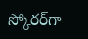స్కోర‌ర్‌గా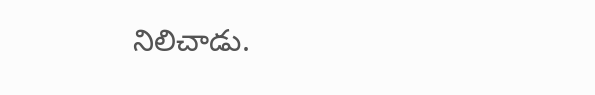నిలిచాడు.